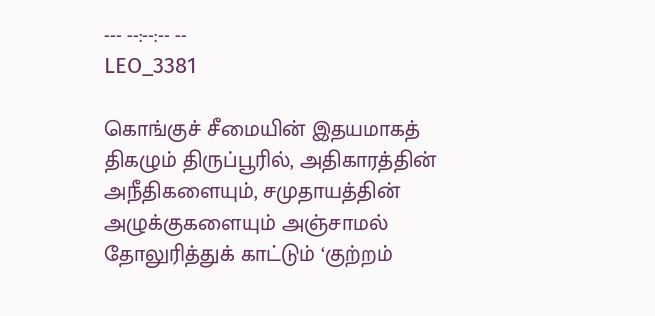--- --:--:-- --
LEO_3381

கொங்குச் சீமையின் இதயமாகத் திகழும் திருப்பூரில், அதிகாரத்தின் அநீதிகளையும், சமுதாயத்தின் அழுக்குகளையும் அஞ்சாமல் தோலுரித்துக் காட்டும் ‘குற்றம்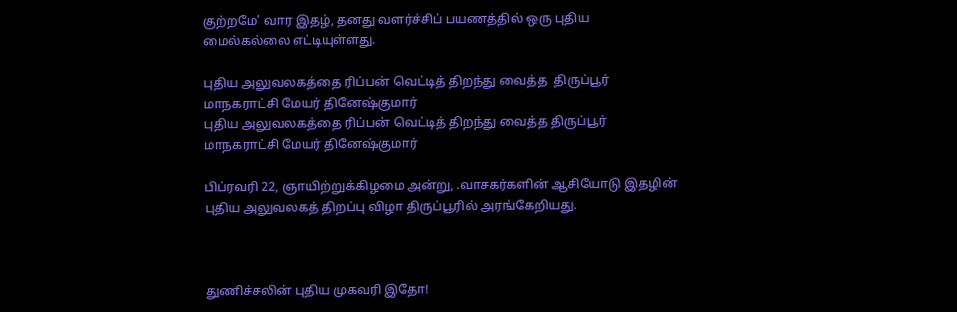குற்றமே’ வார இதழ், தனது வளர்ச்சிப் பயணத்தில் ஒரு புதிய மைல்கல்லை எட்டியுள்ளது.

புதிய அலுவலகத்தை ரிப்பன் வெட்டித் திறந்து வைத்த  திருப்பூர் மாநகராட்சி மேயர் தினேஷ்குமார்
புதிய அலுவலகத்தை ரிப்பன் வெட்டித் திறந்து வைத்த திருப்பூர் மாநகராட்சி மேயர் தினேஷ்குமார்

பிப்ரவரி 22, ஞாயிற்றுக்கிழமை அன்று, .வாசகர்களின் ஆசியோடு இதழின் புதிய அலுவலகத் திறப்பு விழா திருப்பூரில் அரங்கேறியது.



துணிச்சலின் புதிய முகவரி இதோ!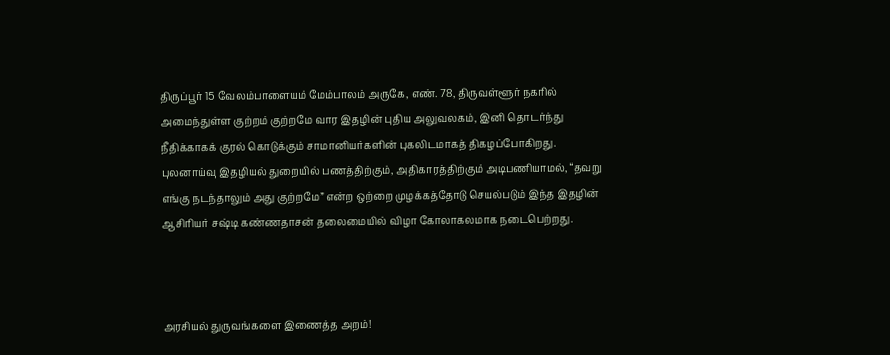திருப்பூர் 15 வேலம்பாளையம் மேம்பாலம் அருகே, எண். 78, திருவள்ளூர் நகரில் அமைந்துள்ள குற்றம் குற்றமே வார இதழின் புதிய அலுவலகம், இனி தொடர்ந்து நீதிக்காகக் குரல் கொடுக்கும் சாமானியர்களின் புகலிடமாகத் திகழப்போகிறது. புலனாய்வு இதழியல் துறையில் பணத்திற்கும், அதிகாரத்திற்கும் அடிபணியாமல், “தவறு எங்கு நடந்தாலும் அது குற்றமே” என்ற ஒற்றை முழக்கத்தோடு செயல்படும் இந்த இதழின் ஆசிரியர் சஷ்டி கண்ணதாசன் தலைமையில் விழா கோலாகலமாக நடைபெற்றது.



அரசியல் துருவங்களை இணைத்த அறம்!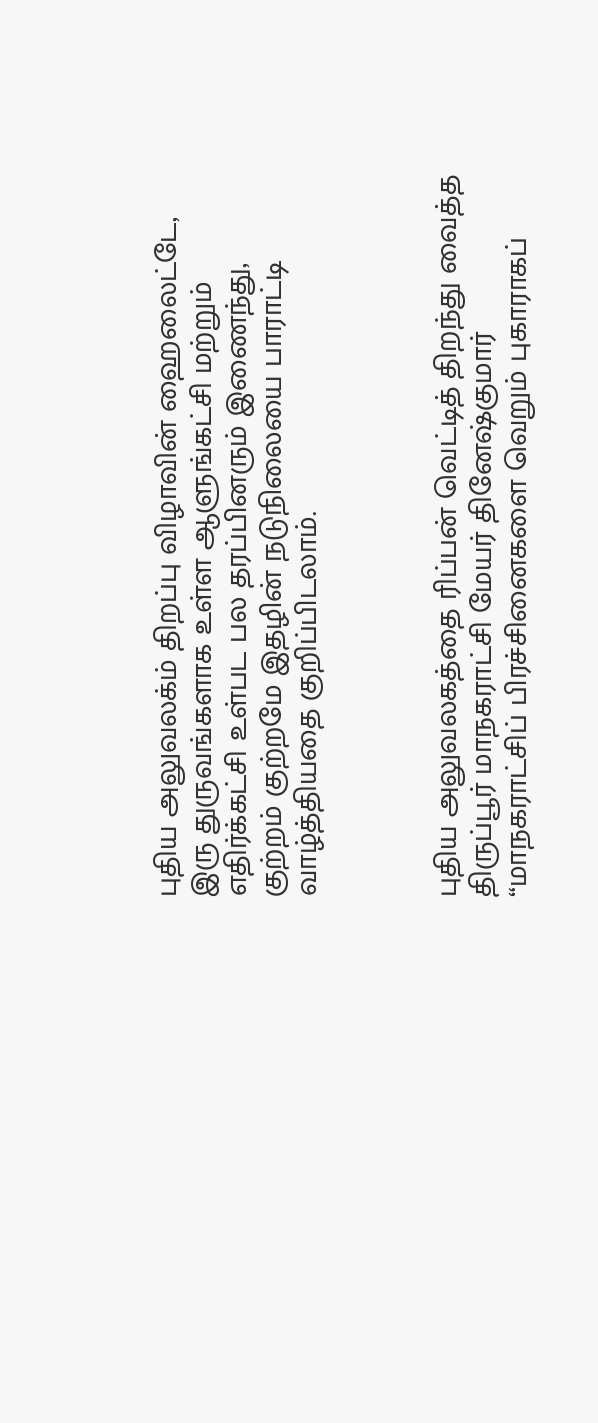புதிய அலுவலக்ம் திறப்பு விழாவின் ஹைலைட்டே, இரு துருவங்களாக உள்ள ஆளுங்கட்சி மற்றும் எதிர்க்கட்சி உள்பட பல தரப்பினரும் இணைந்து, குற்றம் குற்றமே இதழின் நடுநிலையை பாராட்டி வாழ்த்தியதை குறிப்பிடலாம்.



புதிய அலுவலகத்தை ரிப்பன் வெட்டித் திறந்து வைத்த திருப்பூர் மாநகராட்சி மேயர் தினேஷ்குமார் “மாநகராட்சிப் பிரச்சினைகளை வெறும் புகாராகப்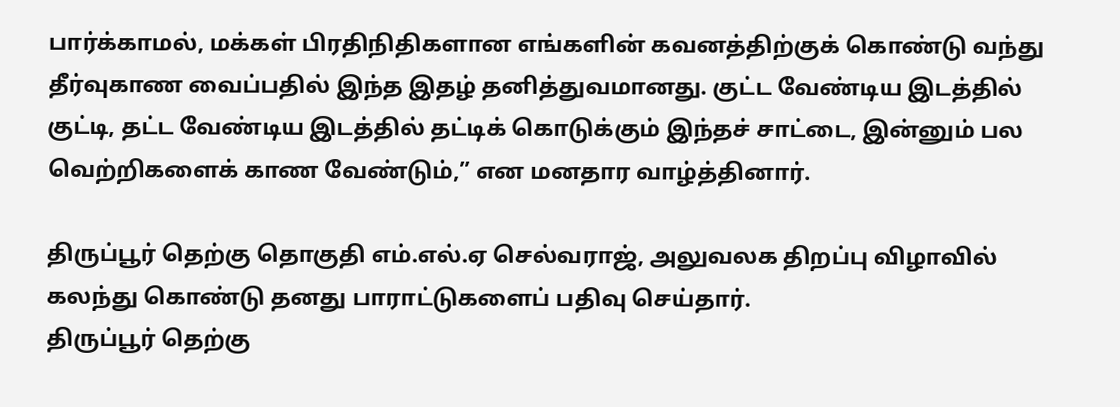பார்க்காமல், மக்கள் பிரதிநிதிகளான எங்களின் கவனத்திற்குக் கொண்டு வந்து தீர்வுகாண வைப்பதில் இந்த இதழ் தனித்துவமானது. குட்ட வேண்டிய இடத்தில் குட்டி, தட்ட வேண்டிய இடத்தில் தட்டிக் கொடுக்கும் இந்தச் சாட்டை, இன்னும் பல வெற்றிகளைக் காண வேண்டும்,” என மனதார வாழ்த்தினார்.

திருப்பூர் தெற்கு தொகுதி எம்.எல்.ஏ செல்வராஜ், அலுவலக திறப்பு விழாவில் கலந்து கொண்டு தனது பாராட்டுகளைப் பதிவு செய்தார்.
திருப்பூர் தெற்கு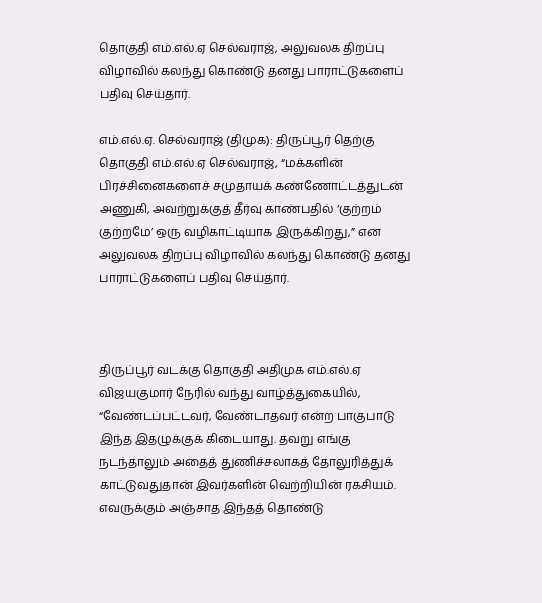தொகுதி எம்.எல்.ஏ செல்வராஜ், அலுவலக திறப்பு விழாவில் கலந்து கொண்டு தனது பாராட்டுகளைப் பதிவு செய்தார்.

எம்.எல்.ஏ. செல்வராஜ் (திமுக): திருப்பூர் தெற்கு தொகுதி எம்.எல்.ஏ செல்வராஜ், “மக்களின் பிரச்சினைகளைச் சமுதாயக் கண்ணோட்டத்துடன் அணுகி, அவற்றுக்குத் தீர்வு காண்பதில் ‘குற்றம் குற்றமே’ ஒரு வழிகாட்டியாக இருக்கிறது,” என அலுவலக திறப்பு விழாவில் கலந்து கொண்டு தனது பாராட்டுகளைப் பதிவு செய்தார்.



திருப்பூர் வடக்கு தொகுதி அதிமுக எம்.எல்.ஏ விஜயகுமார் நேரில் வந்து வாழ்த்துகையில், “வேண்டப்பட்டவர், வேண்டாதவர் என்ற பாகுபாடு இந்த இதழுக்குக் கிடையாது. தவறு எங்கு நடந்தாலும் அதைத் துணிச்சலாகத் தோலுரித்துக் காட்டுவதுதான் இவர்களின் வெற்றியின் ரகசியம். எவருக்கும் அஞ்சாத இந்தத் தொண்டு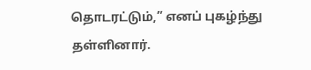தொடரட்டும்,” எனப் புகழ்ந்து தள்ளினார்.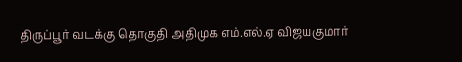திருப்பூர் வடக்கு தொகுதி அதிமுக எம்.எல்.ஏ விஜயகுமார்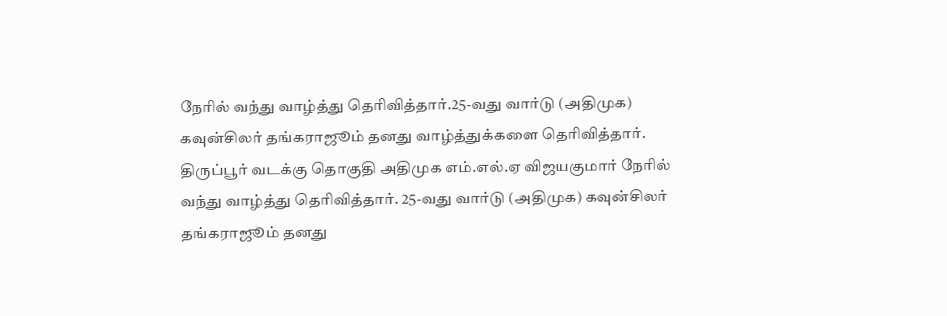நேரில் வந்து வாழ்த்து தெரிவித்தார்.25-வது வார்டு (அதிமுக) கவுன்சிலர் தங்கராஜூம் தனது வாழ்த்துக்களை தெரிவித்தார்.
திருப்பூர் வடக்கு தொகுதி அதிமுக எம்.எல்.ஏ விஜயகுமார் நேரில் வந்து வாழ்த்து தெரிவித்தார். 25-வது வார்டு (அதிமுக) கவுன்சிலர் தங்கராஜூம் தனது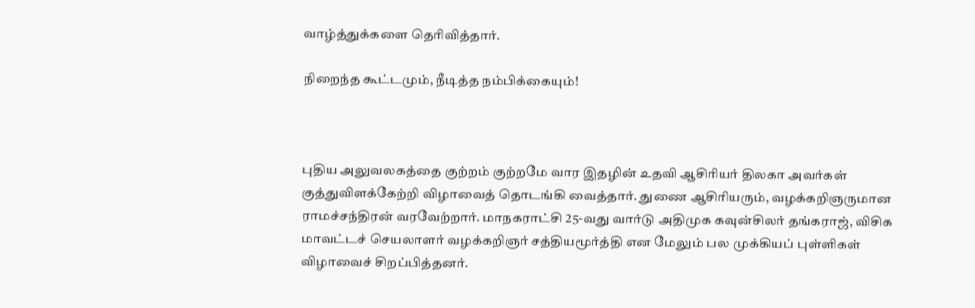வாழ்த்துக்களை தெரிவித்தார்.

நிறைந்த கூட்டமும், நீடித்த நம்பிக்கையும்!



புதிய அலுவலகத்தை குற்றம் குற்றமே வார இதழின் உதவி ஆசிரியர் திலகா அவர்கள் குத்துவிளக்கேற்றி விழாவைத் தொடங்கி வைத்தார். துணை ஆசிரியரும், வழக்கறிஞருமான ராமச்சந்திரன் வரவேற்றார். மாநகராட்சி 25-வது வார்டு அதிமுக கவுன்சிலர் தங்கராஜ், விசிக மாவட்டச் செயலாளர் வழக்கறிஞர் சத்தியமூர்த்தி என மேலும் பல முக்கியப் புள்ளிகள் விழாவைச் சிறப்பித்தனர்.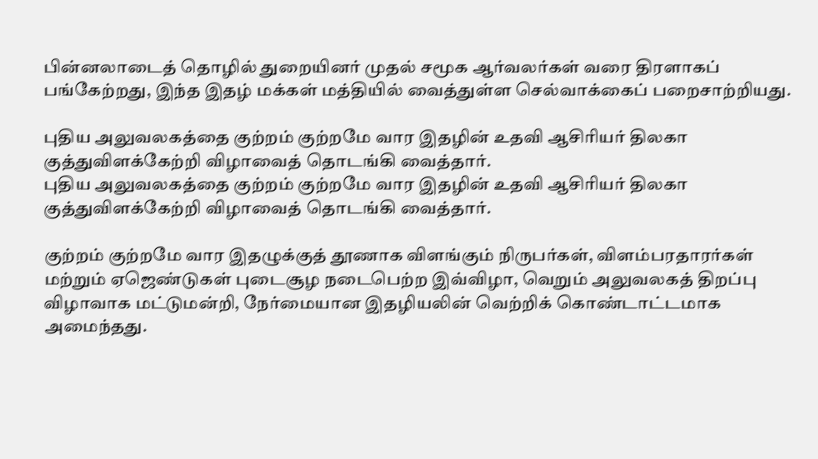பின்னலாடைத் தொழில் துறையினர் முதல் சமூக ஆர்வலர்கள் வரை திரளாகப் பங்கேற்றது, இந்த இதழ் மக்கள் மத்தியில் வைத்துள்ள செல்வாக்கைப் பறைசாற்றியது.

புதிய அலுவலகத்தை குற்றம் குற்றமே வார இதழின் உதவி ஆசிரியர் திலகா குத்துவிளக்கேற்றி விழாவைத் தொடங்கி வைத்தார்.
புதிய அலுவலகத்தை குற்றம் குற்றமே வார இதழின் உதவி ஆசிரியர் திலகா குத்துவிளக்கேற்றி விழாவைத் தொடங்கி வைத்தார்.

குற்றம் குற்றமே வார இதழுக்குத் தூணாக விளங்கும் நிருபர்கள், விளம்பரதாரர்கள் மற்றும் ஏஜெண்டுகள் புடைசூழ நடைபெற்ற இவ்விழா, வெறும் அலுவலகத் திறப்பு விழாவாக மட்டுமன்றி, நேர்மையான இதழியலின் வெற்றிக் கொண்டாட்டமாக அமைந்தது.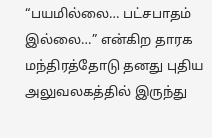“பயமில்லை… பட்சபாதம் இல்லை…” என்கிற தாரக மந்திரத்தோடு தனது புதிய அலுவலகத்தில் இருந்து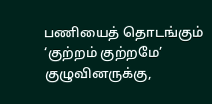பணியைத் தொடங்கும் ‘குற்றம் குற்றமே’ குழுவினருக்கு,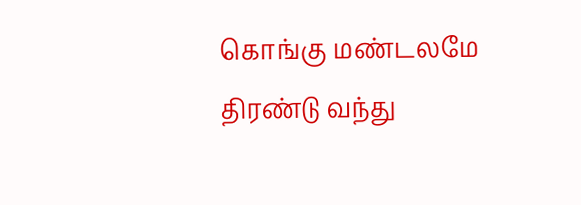கொங்கு மண்டலமே திரண்டு வந்து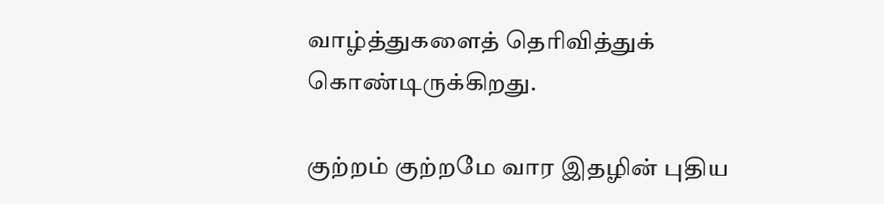வாழ்த்துகளைத் தெரிவித்துக் கொண்டிருக்கிறது.

குற்றம் குற்றமே வார இதழின் புதிய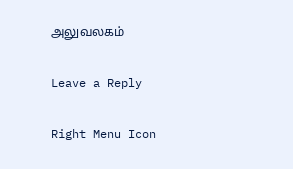அலுவலகம்

Leave a Reply

Right Menu Icon